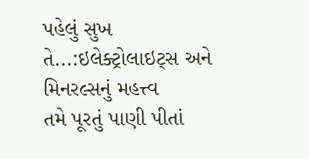પહેલું સુખ તે...:ઇલેક્ટ્રોલાઇટ્સ અને મિનરલ્સનું મહત્ત્વ
તમે પૂરતું પાણી પીતાં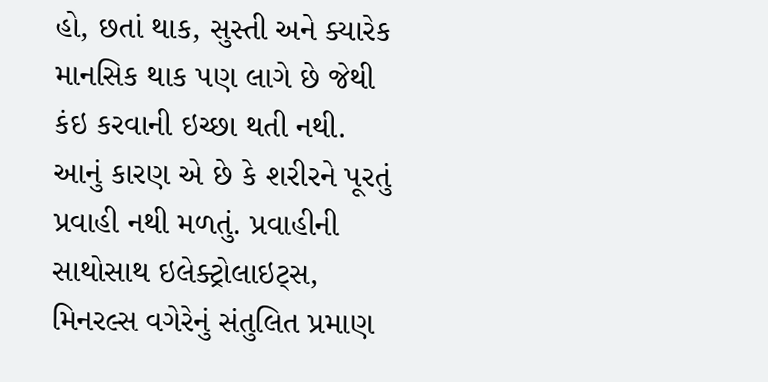હો, છતાં થાક, સુસ્તી અને ક્યારેક માનસિક થાક પણ લાગે છે જેથી કંઇ કરવાની ઇચ્છા થતી નથી. આનું કારણ એ છે કે શરીરને પૂરતું પ્રવાહી નથી મળતું. પ્રવાહીની સાથોસાથ ઇલેક્ટ્રોલાઇટ્સ, મિનરલ્સ વગેરેનું સંતુલિત પ્રમાણ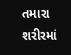તમારા શરીરમાં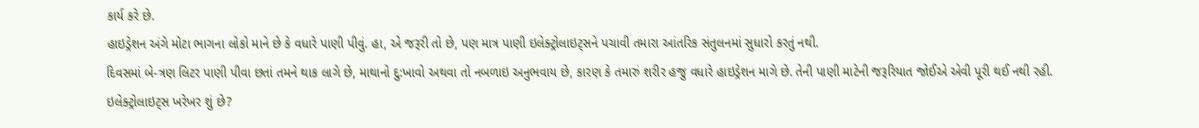કાર્ય કરે છે.
હાઇડ્રેશન અંગે મોટા ભાગના લોકો માને છે કે વધારે પાણી પીવું. હા, એ જરૂરી તો છે, પણ માત્ર પાણી ઇલેક્ટ્રોલાઇટ્સને પચાવી તમારા આંતરિક સંતુલનમાં સુધારો કરતું નથી.
દિવસમાં બે-ત્રણ લિટર પાણી પીવા છતાં તમને થાક લાગે છે, માથાનો દુ:ખાવો અથવા તો નબળાઇ અનુભવાય છે, કારણ કે તમારું શરીર હજુ વધારે હાઇડ્રેશન માગે છે. તેની પાણી માટેની જરૂરિયાત જોઈએ એવી પૂરી થઈ નથી રહી.
ઇલેક્ટ્રોલાઇટ્સ ખરેખર શું છે?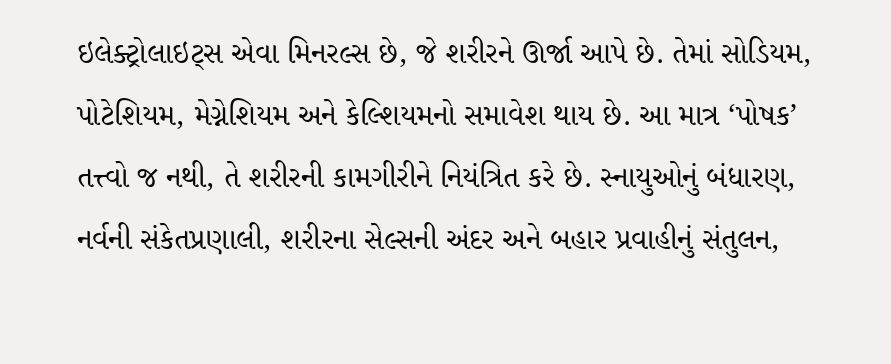ઇલેક્ટ્રોલાઇટ્સ એવા મિનરલ્સ છે, જે શરીરને ઊર્જા આપે છે. તેમાં સોડિયમ, પોટેશિયમ, મેગ્નેશિયમ અને કેલ્શિયમનો સમાવેશ થાય છે. આ માત્ર ‘પોષક’ તત્ત્વો જ નથી, તે શરીરની કામગીરીને નિયંત્રિત કરે છે. સ્નાયુઓનું બંધારણ, નર્વની સંકેતપ્રણાલી, શરીરના સેલ્સની અંદર અને બહાર પ્રવાહીનું સંતુલન,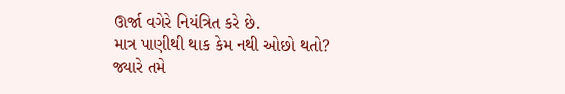ઊર્જા વગેરે નિયંત્રિત કરે છે.
માત્ર પાણીથી થાક કેમ નથી ઓછો થતો?
જ્યારે તમે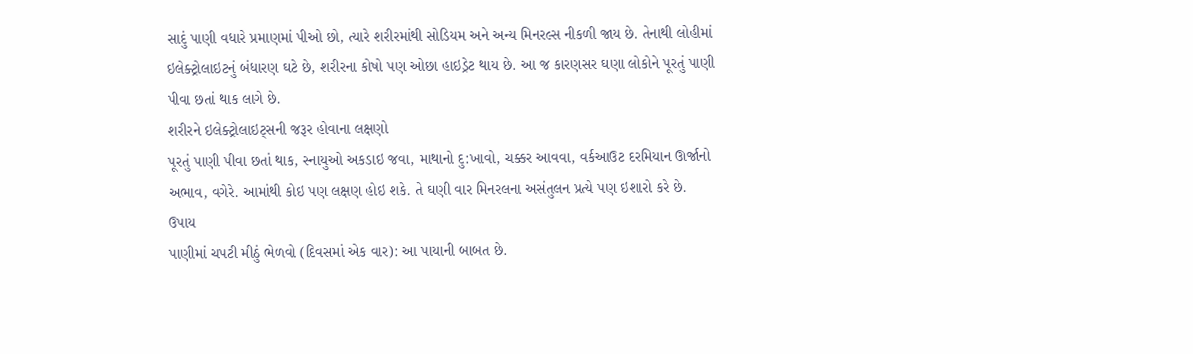સાદું પાણી વધારે પ્રમાણમાં પીઓ છો, ત્યારે શરીરમાંથી સોડિયમ અને અન્ય મિનરલ્સ નીકળી જાય છે. તેનાથી લોહીમાં ઇલેક્ટ્રોલાઇટનું બંધારણ ઘટે છે, શરીરના કોષો પણ ઓછા હાઇડ્રેટ થાય છે. આ જ કારણસર ઘણા લોકોને પૂરતું પાણી પીવા છતાં થાક લાગે છે.
શરીરને ઇલેક્ટ્રોલાઇટ્સની જરૂર હોવાના લક્ષણો
પૂરતું પાણી પીવા છતાં થાક, સ્નાયુઓ અકડાઇ જવા, માથાનો દુ:ખાવો, ચક્કર આવવા, વર્કઆઉટ દરમિયાન ઊર્જાનો અભાવ, વગેરે. આમાંથી કોઇ પણ લક્ષણ હોઇ શકે. તે ઘણી વાર મિનરલના અસંતુલન પ્રત્યે પણ ઇશારો કરે છે.
ઉપાય
પાણીમાં ચપટી મીઠું ભેળવો (દિવસમાં એક વાર): આ પાયાની બાબત છે.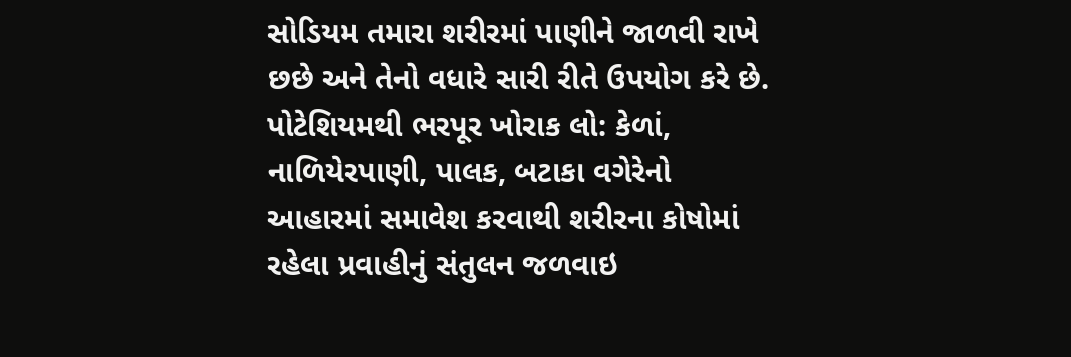સોડિયમ તમારા શરીરમાં પાણીને જાળવી રાખે છછે અને તેનો વધારે સારી રીતે ઉપયોગ કરે છે.
પોટેશિયમથી ભરપૂર ખોરાક લો: કેળાં, નાળિયેરપાણી, પાલક, બટાકા વગેરેનો આહારમાં સમાવેશ કરવાથી શરીરના કોષોમાં રહેલા પ્રવાહીનું સંતુલન જળવાઇ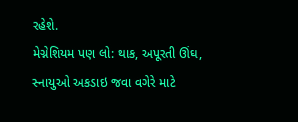રહેશે.
મેગ્નેશિયમ પણ લો: થાક, અપૂરતી ઊંઘ, સ્નાયુઓ અકડાઇ જવા વગેરે માટે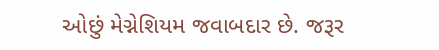ઓછું મેગ્નેશિયમ જવાબદાર છે. જરૂર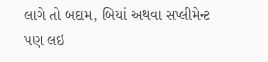લાગે તો બદામ, બિયાં અથવા સપ્લીમેન્ટ પણ લઇ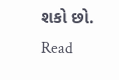શકો છો.
Read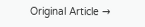Original Article →